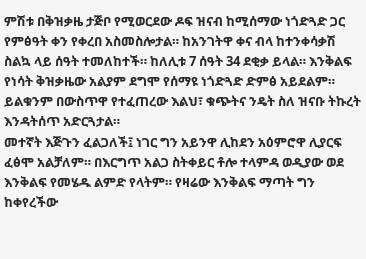ምሽቱ በቅዝቃዜ ታጅቦ የሚወርደው ዶፍ ዝናብ ከሚሰማው ነጎድጓድ ጋር የምፅዓት ቀን የቀረበ አስመስሎታል። ከአንገትዋ ቀና ብላ ከተንቀሳቃሽ ስልኳ ላይ ሰዓት ተመለከተች። ከለሊቱ 7 ሰዓት 34 ደቂቃ ይላል። እንቅልፍ የነሳት ቅዝቃዜው አልያም ደግሞ የሰማዩ ነጎድጓድ ድምፅ አይደልም። ይልቁንም በውስጥዋ የተፈጠረው እልህ፣ ቁጭትና ንዴት ስለ ዝናቡ ትኩረት እንዳትሰጥ አድርጓታል።
መተኛት እጅጉን ፈልጋለች፤ ነገር ግን አይንዋ ሊከደን አዕምሮዋ ሊያርፍ ፈፅሞ አልቻለም። በእርግጥ አልጋ ስትቀይር ቶሎ ተላምዳ ወዲያው ወደ እንቅልፍ የመሄዱ ልምድ የላትም። የዛሬው እንቅልፍ ማጣት ግን ከቀየረችው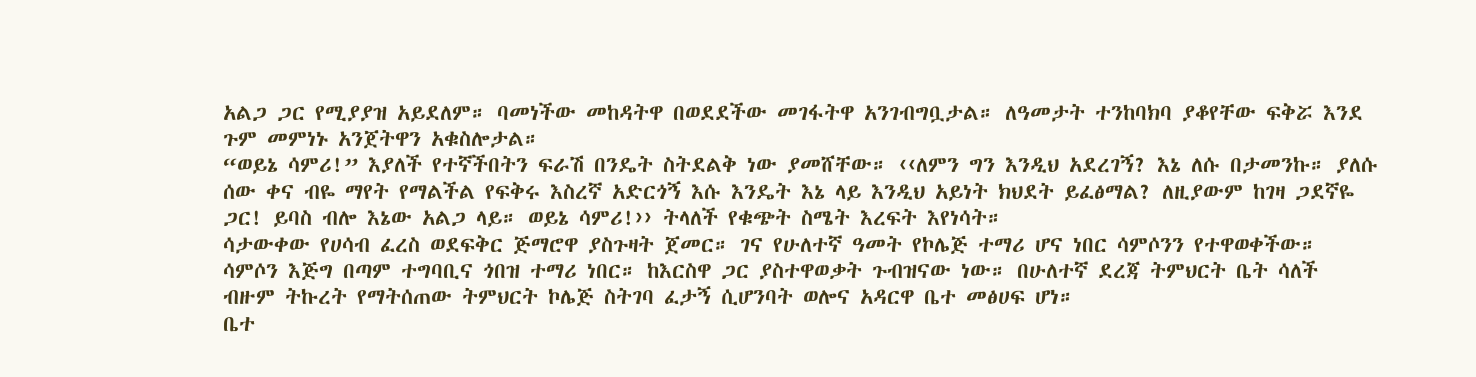አልጋ ጋር የሚያያዝ አይደለም። ባመነችው መከዳትዋ በወደደችው መገፋትዋ አንገብግቧታል። ለዓመታት ተንከባክባ ያቆየቸው ፍቅሯ እንደ ጉም መምነኑ አንጀትዋን አቁስሎታል።
“ወይኔ ሳምሪ!” እያለች የተኛችበትን ፍራሽ በንዴት ስትደልቅ ነው ያመሸቸው። ‹‹ለምን ግን እንዲህ አደረገኝ? እኔ ለሱ በታመንኩ። ያለሱ ሰው ቀና ብዬ ማየት የማልችል የፍቅሩ እስረኛ አድርጎኝ እሱ እንዴት እኔ ላይ እንዲህ አይነት ክህደት ይፈፅማል? ለዚያውም ከገዛ ጋደኛዬ ጋር! ይባስ ብሎ እኔው አልጋ ላይ። ወይኔ ሳምሪ!›› ትላለች የቁጭት ስሜት እረፍት እየነሳት።
ሳታውቀው የሀሳብ ፈረስ ወደፍቅር ጅማሮዋ ያስጉዛት ጀመር። ገና የሁለተኛ ዓመት የኮሌጅ ተማሪ ሆና ነበር ሳምሶንን የተዋወቀችው። ሳምሶን እጅግ በጣም ተግባቢና ጎበዝ ተማሪ ነበር። ከእርስዋ ጋር ያስተዋወቃት ጉብዝናው ነው። በሁለተኛ ደረጃ ትምህርት ቤት ሳለች ብዙም ትኩረት የማትሰጠው ትምህርት ኮሌጅ ስትገባ ፈታኝ ሲሆንባት ወሎና አዳርዋ ቤተ መፅሀፍ ሆነ።
ቤተ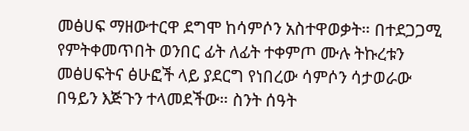መፅሀፍ ማዘውተርዋ ደግሞ ከሳምሶን አስተዋወቃት። በተደጋጋሚ የምትቀመጥበት ወንበር ፊት ለፊት ተቀምጦ ሙሉ ትኩረቱን መፅሀፍትና ፅሁፎች ላይ ያደርግ የነበረው ሳምሶን ሳታወራው በዓይን እጅጉን ተላመደችው። ስንት ሰዓት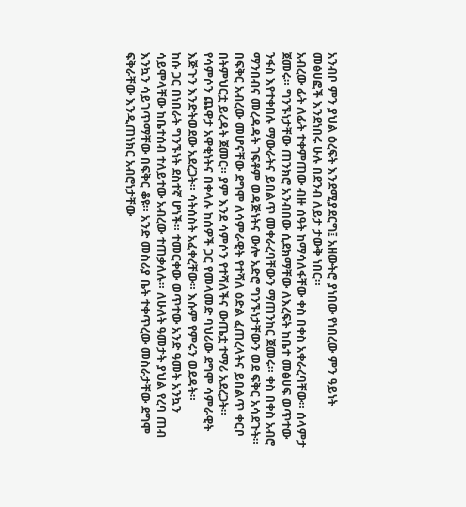አንብቦ ምን ያህል ዕረፍት እንደሚያደርግ፤ አዘውትሮ ያነበው የነበረው ምን ዓይነት መፅሀፎች እንደነበሩ ሁሉ በደንብ ለይታ ታውቅ ነበር።
አብረው ፊት ለፊት ተቀምጠው ብዙ ሰዓት ከማሳለፋቸው ቀስ በቀስ አቀራረባቸው። ሰላምታ ጀመሩ። ግንኙነታቸው ጠንክሮ አንብበው ሲደክማቸው ለእረፍት ከቤተ መፅሀፍ ወጥተው ንፋስ እየተቀበሉ ማውራትና ይበልጥ መቀራረባቸውን ማጠንከር ጀመሩ። ቀስ በቀስ አብሮ ማንበብና መረዳዳት ገፍቶም ወዳጅነትና ውሎ አድሮ ግንኙነታቸውን ወደ ፍቅር አሳደጉት።
በፍቅር አብረው መሆናቸው ደግሞ ለሳምራዊት የተሻለ ዕድል ፈጠረላትና ይበልጥ ቀርቦ በትምህርቷ ይረዳት ጀመር። ያም እንደ ሳምሶን የተሻለችና ውጤቷ ተማሪ አደረጋት። የሳምሶን ጨዋታ አዋቂነትና በቀላሉ ከሰዎች ጋር የመላመድ ባህሪው ደግሞ ሳምራዊት እጅጉን እንድትወደው አደረጋት። ሳትሰስት አፈቀረቸው። እሱም የምሩን ወደዳት።
ከሱ ጋር በነበራት ግንኙነት ደስተኛ ሆነች። ተመርቀው ወጥተው አንድ ዓመት አንኳን ሳይሞላቸው ከቤተሰብ ተለይተው አብረው ተጠቃለሉ። ለሁለት ዓመታት ያህል የረባ ጠብ እንኳን ሳይገጥማቸው በፍቅር ቆዩ። አንድ መስሪያ ቤት ተቀጥረው መስራታቸው ደግሞ ፍቅራቸው እንዲጠነክር አብሮነታቸው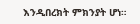እንዲበረክት ምክንያት ሆነ።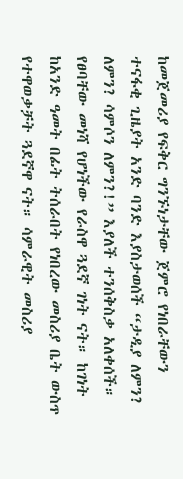ከመጀመሪያ የፍቅር ግንኙነታቸው ጀምሮ የነበራቸውን ተናፋቂ ጊዜያት አንድ ባንድ እያስታወሰች “ታዲያ ለምን? ለምን? ሳምሶን ለምን?!” እያለች ተንሰቅስቃ አለቀሰች። የፀባቸው መነሻ የሆነችው የራስዋ ጓደኛ ገነት ናት። ከገነት ከአንድ ዓመት በፊት ትሰራበት የነበረው መስሪያ ቤት ውስጥ የተዋወቃቻት ጓደኛዋ ናት። ሳምራዊት መስሪያ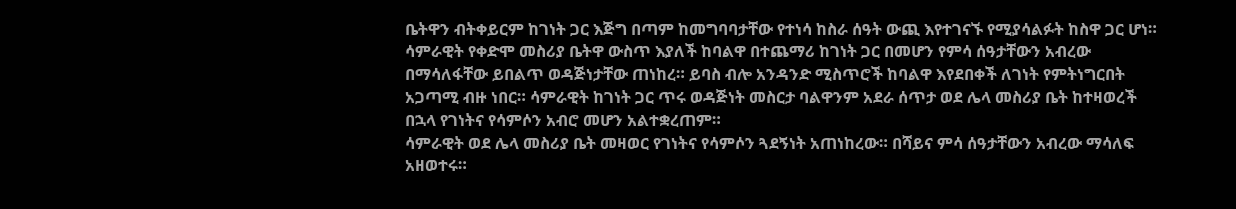ቤትዋን ብትቀይርም ከገነት ጋር እጅግ በጣም ከመግባባታቸው የተነሳ ከስራ ሰዓት ውጪ እየተገናኙ የሚያሳልፉት ከስዋ ጋር ሆነ።
ሳምራዊት የቀድሞ መስሪያ ቤትዋ ውስጥ እያለች ከባልዋ በተጨማሪ ከገነት ጋር በመሆን የምሳ ሰዓታቸውን አብረው በማሳለፋቸው ይበልጥ ወዳጅነታቸው ጠነከረ። ይባስ ብሎ አንዳንድ ሚስጥሮች ከባልዋ እየደበቀች ለገነት የምትነግርበት አጋጣሚ ብዙ ነበር። ሳምራዊት ከገነት ጋር ጥሩ ወዳጅነት መስርታ ባልዋንም አደራ ሰጥታ ወደ ሌላ መስሪያ ቤት ከተዛወረች በኋላ የገነትና የሳምሶን አብሮ መሆን አልተቋረጠም።
ሳምራዊት ወደ ሌላ መስሪያ ቤት መዛወር የገነትና የሳምሶን ጓደኝነት አጠነከረው። በሻይና ምሳ ሰዓታቸውን አብረው ማሳለፍ አዘወተሩ።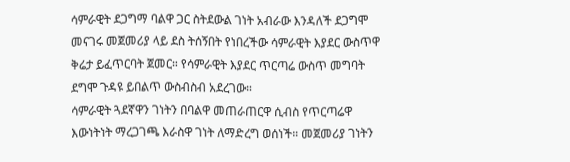ሳምራዊት ደጋግማ ባልዋ ጋር ስትደውል ገነት አብራው እንዳለች ደጋግሞ መናገሩ መጀመሪያ ላይ ደስ ትሰኝበት የነበረችው ሳምራዊት እያደር ውስጥዋ ቅሬታ ይፈጥርባት ጀመር። የሳምራዊት እያደር ጥርጣሬ ውስጥ መግባት ደግሞ ጉዳዩ ይበልጥ ውስብስብ አደረገው።
ሳምራዊት ጓደኛዋን ገነትን በባልዋ መጠራጠርዋ ሲብስ የጥርጣሬዋ እውነትነት ማረጋገጫ እራስዋ ገነት ለማድረግ ወሰነች። መጀመሪያ ገነትን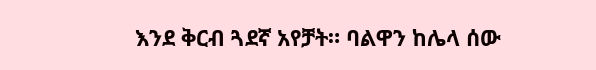እንደ ቅርብ ጓደኛ አየቻት። ባልዋን ከሌላ ሰው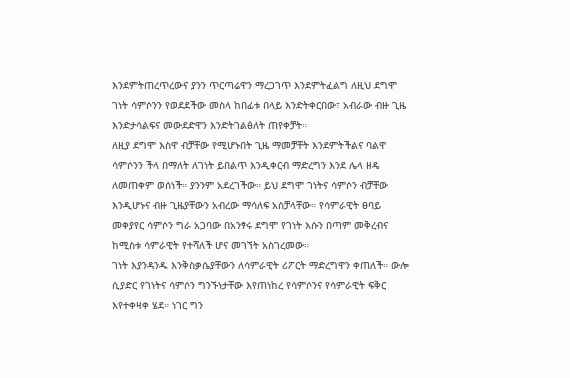እንደምትጠረጥረውና ያንን ጥርጣሬዋን ማረጋገጥ እንደምትፈልግ ለዚህ ደግሞ ገነት ሳምሶንን የወደደችው መስላ ከበፊቱ በላይ እንድትቀርበው፣ አብራው ብዙ ጊዜ እንድታሳልፍና መውደድዋን እንድትገልፅለት ጠየቀቻት።
ለዚያ ደግሞ እስዋ ብቻቸው የሚሆኑበት ጊዜ ማመቻቸት እንደምትችልና ባልዋ ሳምሶንን ችላ በማለት ለገነት ይበልጥ እንዲቀርብ ማድረግን እንደ ሌላ ዘዴ ለመጠቀም ወሰነች። ያንንም አደረገችው። ይህ ደግሞ ገነትና ሳምሶን ብቻቸው እንዲሆኑና ብዙ ጊዜያቸውን አብረው ማሳለፍ አስቻላቸው። የሳምራዊት ፀባይ መቀያየር ሳምሶን ግራ አጋባው በአንፃሩ ደግሞ የገነት እሱን በጣም መቅረብና ከሚስቱ ሳምራዊት የተሻለች ሆና መገኘት አስገረመው።
ገነት እያንዳንዱ እንቅስቃሴያቸውን ለሳምራዊት ሪፖርት ማድረግዋን ቀጠለች። ውሎ ሲያድር የገነትና ሳምሶን ግንኙነታቸው እየጠነከረ የሳምሶንና የሳምራዊት ፍቅር እየተቀዛቀ ሄደ። ነገር ግን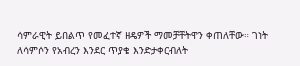ሳምራዊት ይበልጥ የመፈተኛ ዘዴዎች ማመቻቸትዋን ቀጠለቸው። ገነት ለሳምሶን የአብረን እንደር ጥያቄ እንድታቀርብለት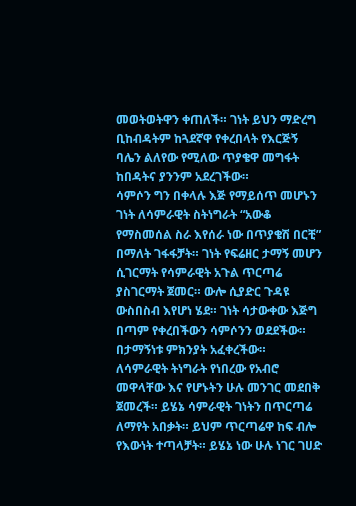መወትወትዋን ቀጠለች። ገነት ይህን ማድረግ ቢከብዳትም ከጓደኛዋ የቀረበላት የእርጅኝ ባሌን ልለየው የሚለው ጥያቄዋ መግፋት ከበዳትና ያንንም አደረገችው።
ሳምሶን ግን በቀላሉ እጅ የማይሰጥ መሆኑን ገነት ለሳምራዊት ስትነግራት “አውቆ የማስመሰል ስራ እየሰራ ነው በጥያቄሽ በርቺ” በማለት ገፋፋቻት። ገነት የፍሬዘር ታማኝ መሆን ሲገርማት የሳምራዊት አጉል ጥርጣሬ ያስገርማት ጀመር። ውሎ ሲያድር ጉዳዩ ውስበስብ እየሆነ ሄደ። ገነት ሳታውቀው እጅግ በጣም የቀረበችውን ሳምሶንን ወደደችው። በታማኝነቱ ምክንያት አፈቀረችው።
ለሳምራዊት ትነግራት የነበረው የአብሮ መዋላቸው እና የሆኑትን ሁሉ መንገር መደበቅ ጀመረች። ይሄኔ ሳምራዊት ገነትን በጥርጣሬ ለማየት አበቃት። ይህም ጥርጣሬዋ ከፍ ብሎ የእውነት ተጣላቻት። ይሄኔ ነው ሁሉ ነገር ገሀድ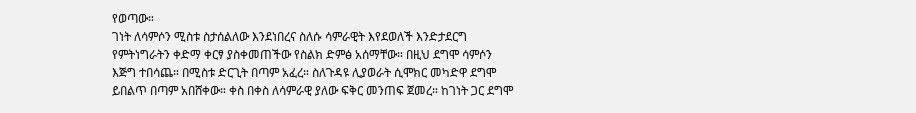የወጣው።
ገነት ለሳምሶን ሚስቱ ስታሰልለው እንደነበረና ስለሱ ሳምራዊት እየደወለች እንድታደርግ የምትነግራትን ቀድማ ቀርፃ ያስቀመጠችው የስልክ ድምፅ አሰማቸው። በዚህ ደግሞ ሳምሶን እጅግ ተበሳጨ። በሚስቱ ድርጊት በጣም አፈረ። ስለጉዳዩ ሊያወራት ሲሞክር መካድዋ ደግሞ ይበልጥ በጣም አበሸቀው። ቀስ በቀስ ለሳምራዊ ያለው ፍቅር መንጠፍ ጀመረ። ከገነት ጋር ደግሞ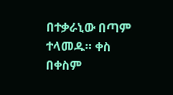በተቃራኒው በጣም ተላመዱ። ቀስ በቀስም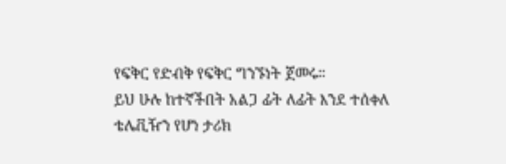የፍቅር የድብቅ የፍቅር ግንኙነት ጀመሩ።
ይህ ሁሉ ከተኛችበት አልጋ ፊት ለፊት እንደ ተሰቀለ ቴሌቪዥን የሆነ ታሪክ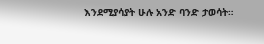እንደሚያሳያት ሁሉ አንድ ባንድ ታወሳት።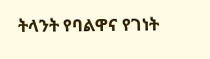ትላንት የባልዋና የገነት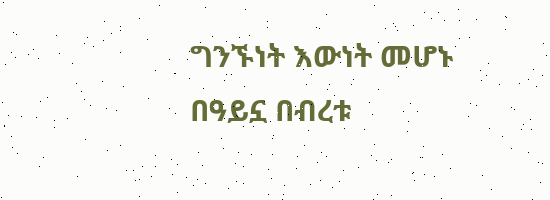ግንኙነት እውነት መሆኑ በዓይኗ በብረቱ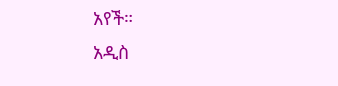አየች።
አዲስ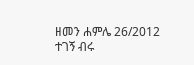ዘመን ሐምሌ 26/2012
ተገኝ ብሩ